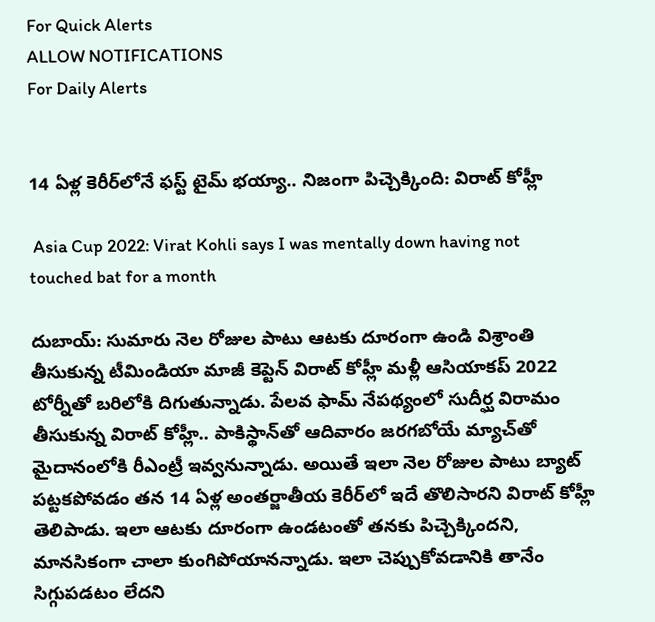For Quick Alerts
ALLOW NOTIFICATIONS
For Daily Alerts


14 ఏళ్ల కెరీర్‌లోనే ఫస్ట్ టైమ్ భయ్యా.. నిజంగా పిచ్చెక్కింది: విరాట్ కోహ్లీ

 Asia Cup 2022: Virat Kohli says I was mentally down having not touched bat for a month

దుబాయ్: సుమారు నెల రోజుల పాటు ఆటకు దూరంగా ఉండి విశ్రాంతి తీసుకున్న టీమిండియా మాజీ కెప్టెన్ విరాట్ కోహ్లీ మళ్లీ ఆసియాకప్ 2022 టోర్నీతో బరిలోకి దిగుతున్నాడు. పేలవ ఫామ్ నేపథ్యంలో సుదీర్ఘ విరామం తీసుకున్న విరాట్ కోహ్లీ.. పాకిస్థాన్‌తో ఆదివారం జరగబోయే మ్యాచ్‌తో మైదానంలోకి రీఎంట్రీ ఇవ్వనున్నాడు. అయితే ఇలా నెల రోజుల పాటు బ్యాట్ పట్టకపోవడం తన 14 ఏళ్ల అంతర్జాతీయ కెరీర్‌లో ఇదే తొలిసారని విరాట్ కోహ్లీ తెలిపాడు. ఇలా ఆటకు దూరంగా ఉండటంతో తనకు పిచ్చెక్కిందని, మానసికంగా చాలా కుంగిపోయానన్నాడు. ఇలా చెప్పుకోవడానికి తానేం సిగ్గుపడటం లేదని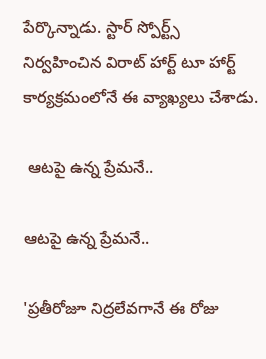పేర్కొన్నాడు. స్టార్ స్పోర్ట్స్ నిర్వహించిన విరాట్ హార్ట్ టూ హార్ట్ కార్యక్రమంలోనే ఈ వ్యాఖ్యలు చేశాడు.

 ఆటపై ఉన్న ప్రేమనే..

ఆటపై ఉన్న ప్రేమనే..

'ప్రతీరోజూ నిద్రలేవగానే ఈ రోజు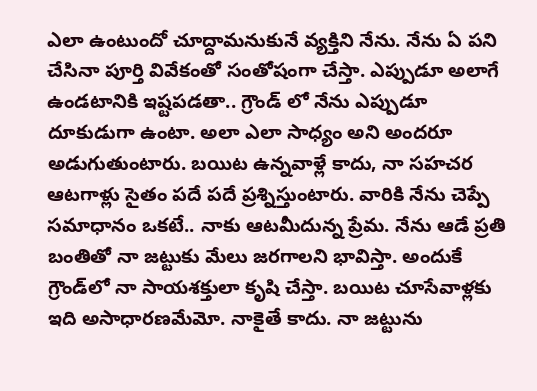ఎలా ఉంటుందో చూద్దామనుకునే వ్యక్తిని నేను. నేను ఏ పని చేసినా పూర్తి వివేకంతో సంతోషంగా చేస్తా. ఎప్పుడూ అలాగే ఉండటానికి ఇష్టపడతా.. గ్రౌండ్ లో నేను ఎప్పుడూ దూకుడుగా ఉంటా. అలా ఎలా సాధ్యం అని అందరూ అడుగుతుంటారు. బయిట ఉన్నవాళ్లే కాదు, నా సహచర ఆటగాళ్లు సైతం పదే పదే ప్రశ్నిస్తుంటారు. వారికి నేను చెప్పే సమాధానం ఒకటే.. నాకు ఆటమీదున్న ప్రేమ. నేను ఆడే ప్రతి బంతితో నా జట్టుకు మేలు జరగాలని భావిస్తా. అందుకే గ్రౌండ్‌లో నా సాయశక్తులా క‌ృషి చేస్తా. బయిట చూసేవాళ్లకు ఇది అసాధారణమేమో. నాకైతే కాదు. నా జట్టును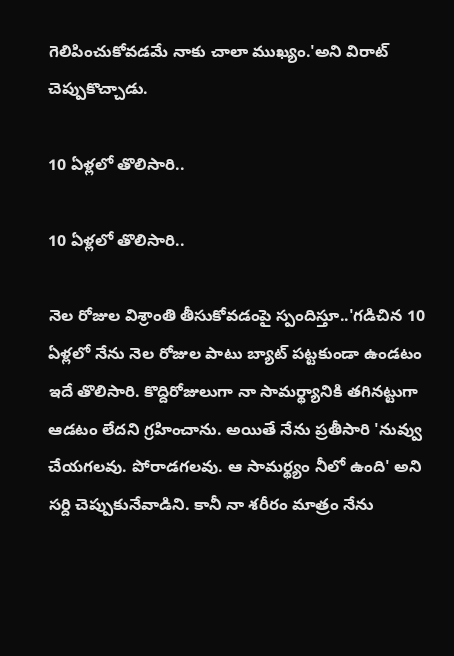గెలిపించుకోవడమే నాకు చాలా ముఖ్యం.'అని విరాట్ చెప్పుకొచ్చాడు.

10 ఏళ్లలో తొలిసారి..

10 ఏళ్లలో తొలిసారి..

నెల రోజుల విశ్రాంతి తీసుకోవడంపై స్పందిస్తూ..'గడిచిన 10 ఏళ్లలో నేను నెల రోజుల పాటు బ్యాట్ పట్టకుండా ఉండటం ఇదే తొలిసారి. కొద్దిరోజులుగా నా సామర్థ్యానికి తగినట్టుగా ఆడటం లేదని గ్రహించాను. అయితే నేను ప్రతీసారి 'నువ్వు చేయగలవు. పోరాడగలవు. ఆ సామర్థ్యం నీలో ఉంది' అని సర్ది చెప్పుకునేవాడిని. కానీ నా శరీరం మాత్రం నేను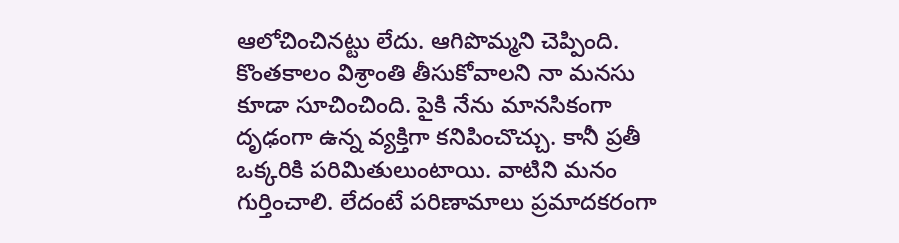ఆలోచించినట్టు లేదు. ఆగిపొమ్మని చెప్పింది. కొంతకాలం విశ్రాంతి తీసుకోవాలని నా మనసు కూడా సూచించింది. పైకి నేను మానసికంగా దృఢంగా ఉన్న వ్యక్తిగా కనిపించొచ్చు. కానీ ప్రతీ ఒక్కరికి పరిమితులుంటాయి. వాటిని మనం గుర్తించాలి. లేదంటే పరిణామాలు ప్రమాదకరంగా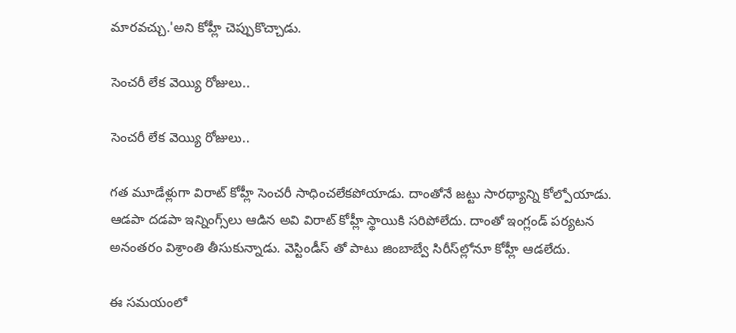మారవచ్చు.'అని కోహ్లీ చెప్పుకొచ్చాడు.

సెంచరీ లేక వెయ్యి రోజులు..

సెంచరీ లేక వెయ్యి రోజులు..

గత మూడేళ్లుగా విరాట్ కోహ్లీ సెంచరీ సాధించలేకపోయాడు. దాంతోనే జట్టు సారథ్యాన్ని కోల్పోయాడు. ఆడపా దడపా ఇన్నింగ్స్‌లు ఆడిన అవి విరాట్ కోహ్లీ స్థాయికి సరిపోలేదు. దాంతో ఇంగ్లండ్‌ పర్యటన అనంతరం విశ్రాంతి తీసుకున్నాడు. వెస్టిండీస్ తో పాటు జింబాబ్వే సిరీస్‌ల్లోనూ కోహ్లీ ఆడలేదు.

ఈ సమయంలో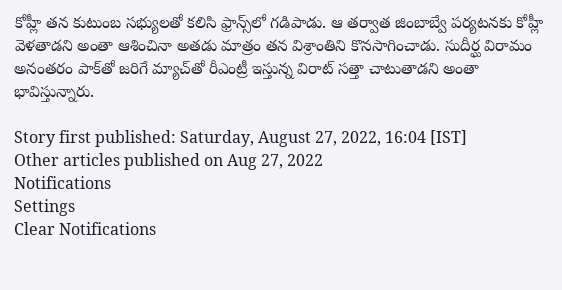కోహ్లీ తన కుటుంబ సభ్యులతో కలిసి ఫ్రాన్స్‌లో గడిపాడు. ఆ తర్వాత జింబాబ్వే పర్యటనకు కోహ్లీ వెళతాడని అంతా ఆశించినా అతడు మాత్రం తన విశ్రాంతిని కొనసాగించాడు. సుదీర్ఘ విరామం అనంతరం పాక్‌తో జరిగే మ్యాచ్‌తో రీఎంట్రీ ఇస్తున్న విరాట్ సత్తా చాటుతాడని అంతా భావిస్తున్నారు.

Story first published: Saturday, August 27, 2022, 16:04 [IST]
Other articles published on Aug 27, 2022
Notifications
Settings
Clear Notifications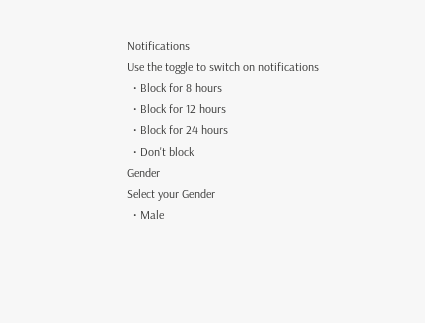Notifications
Use the toggle to switch on notifications
  • Block for 8 hours
  • Block for 12 hours
  • Block for 24 hours
  • Don't block
Gender
Select your Gender
  • Male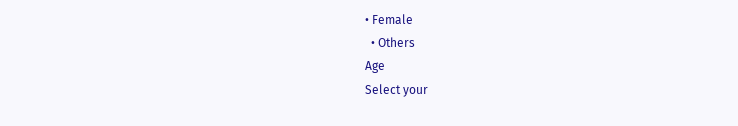• Female
  • Others
Age
Select your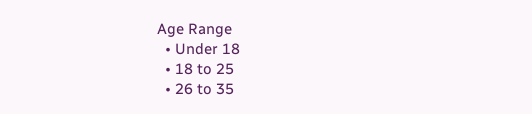Age Range
  • Under 18
  • 18 to 25
  • 26 to 35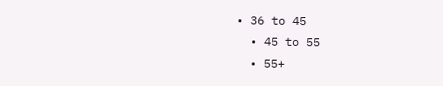• 36 to 45
  • 45 to 55
  • 55+